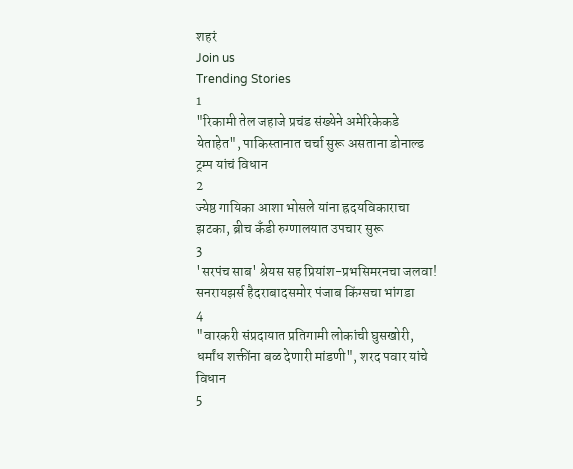शहरं
Join us
Trending Stories
1
"रिकामी तेल जहाजे प्रचंड संख्येने अमेरिकेकडे येताहेत", पाकिस्तानात चर्चा सुरू असताना डोनाल्ड ट्रम्प यांचं विधान
2
ज्येष्ठ गायिका आशा भोसले यांना ह्रदयविकाराचा झटका, ब्रीच कँडी रुग्णालयात उपचार सुरू
3
'सरपंच साब' श्रेयस सह प्रियांश-प्रभसिमरनचा जलवा! सनरायझर्स हैदराबादसमोर पंजाब किंग्सचा भांगडा
4
"वारकरी संप्रदायात प्रतिगामी लोकांची घुसखोरी, धर्मांध शक्तींना बळ देणारी मांडणी", शरद पवार यांचे विधान
5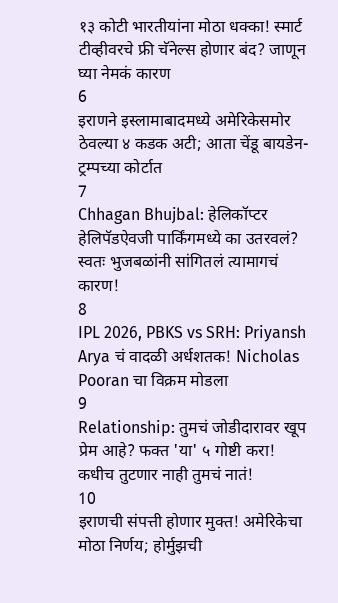१३ कोटी भारतीयांना मोठा धक्का! स्मार्ट टीव्हीवरचे फ्री चॅनेल्स होणार बंद? जाणून घ्या नेमकं कारण
6
इराणने इस्लामाबादमध्ये अमेरिकेसमोर ठेवल्या ४ कडक अटी; आता चेंडू बायडेन-ट्रम्पच्या कोर्टात
7
Chhagan Bhujbal: हेलिकॉप्टर हेलिपॅडऐवजी पार्किंगमध्ये का उतरवलं? स्वतः भुजबळांनी सांगितलं त्यामागचं कारण!
8
IPL 2026, PBKS vs SRH: Priyansh Arya चं वादळी अर्धशतक! Nicholas Pooran चा विक्रम मोडला
9
Relationship: तुमचं जोडीदारावर खूप प्रेम आहे? फक्त 'या' ५ गोष्टी करा! कधीच तुटणार नाही तुमचं नातं!
10
इराणची संपत्ती होणार मुक्त! अमेरिकेचा मोठा निर्णय; होर्मुझची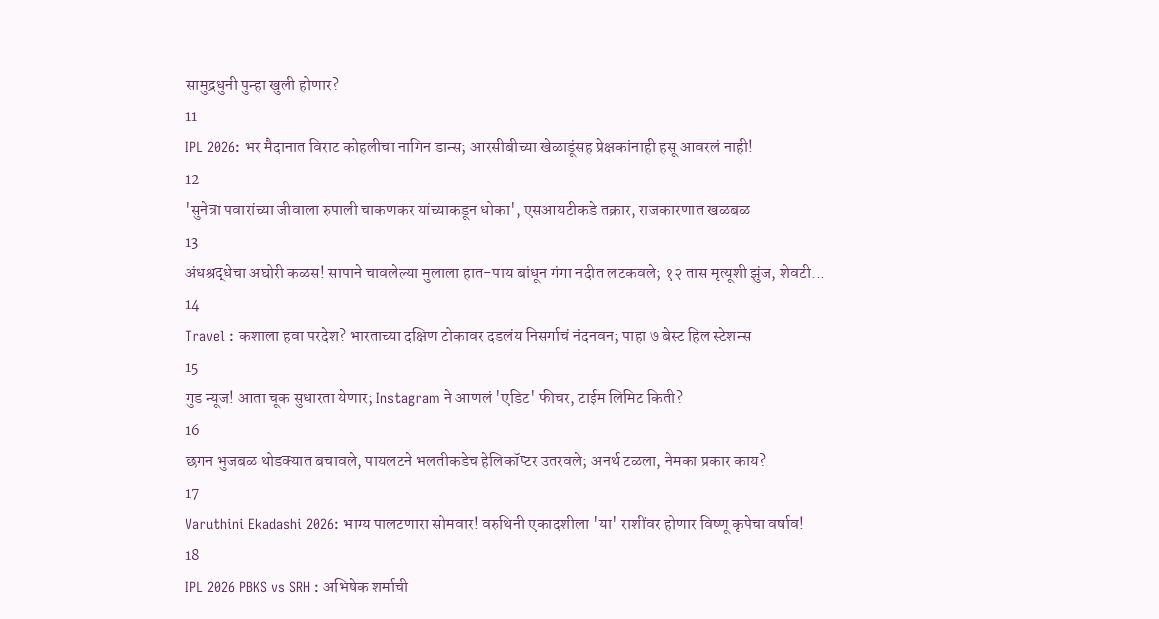सामुद्रधुनी पुन्हा खुली होणार?
11
IPL 2026: भर मैदानात विराट कोहलीचा नागिन डान्स; आरसीबीच्या खेळाडूंसह प्रेक्षकांनाही हसू आवरलं नाही!
12
'सुनेत्रा पवारांच्या जीवाला रुपाली चाकणकर यांच्याकडून धोका', एसआयटीकडे तक्रार, राजकारणात खळबळ
13
अंधश्रद्धेचा अघोरी कळस! सापाने चावलेल्या मुलाला हात-पाय बांधून गंगा नदीत लटकवले; १२ तास मृत्यूशी झुंज, शेवटी...
14
Travel : कशाला हवा परदेश? भारताच्या दक्षिण टोकावर दडलंय निसर्गाचं नंदनवन; पाहा ७ बेस्ट हिल स्टेशन्स
15
गुड न्यूज! आता चूक सुधारता येणार; Instagram ने आणलं 'एडिट' फीचर, टाईम लिमिट किती?
16
छगन भुजबळ थोडक्यात बचावले, पायलटने भलतीकडेच हेलिकॉप्टर उतरवले; अनर्थ टळला, नेमका प्रकार काय?
17
Varuthini Ekadashi 2026: भाग्य पालटणारा सोमवार! वरुथिनी एकादशीला 'या' राशींवर होणार विष्णू कृपेचा वर्षाव!
18
IPL 2026 PBKS vs SRH : अभिषेक शर्माची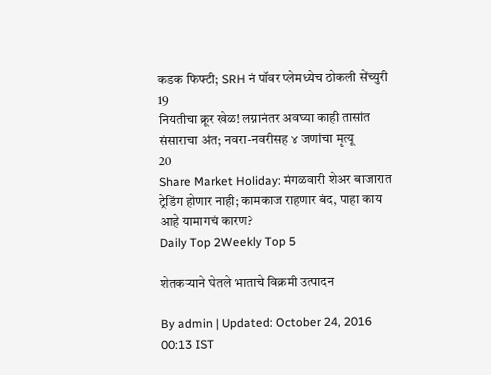कडक फिफ्टी; SRH नं पॉवर प्लेमध्येच ठोकली सेंच्युरी
19
नियतीचा क्रूर खेळ! लग्नानंतर अवघ्या काही तासांत संसाराचा अंत; नवरा-नवरीसह ४ जणांचा मृत्यू
20
Share Market Holiday: मंगळवारी शेअर बाजारात ट्रेडिंग होणार नाही; कामकाज राहणार बंद, पाहा काय आहे यामागचं कारण?
Daily Top 2Weekly Top 5

शेतकऱ्याने घेतले भाताचे विक्रमी उत्पादन

By admin | Updated: October 24, 2016 00:13 IST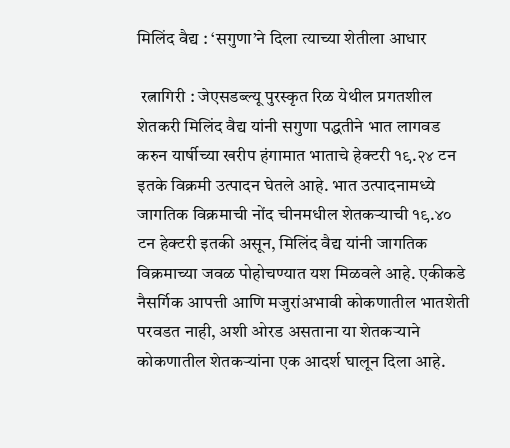मिलिंद वैद्य : ‘सगुणा’ने दिला त्याच्या शेतीला आधार

 रत्नागिरी : जेएसडब्ल्यू पुरस्कृत रिळ येथील प्रगतशील शेतकरी मिलिंद वैद्य यांनी सगुणा पद्धतीने भात लागवड करुन यार्षीच्या खरीप हंगामात भाताचे हेक्टरी १९.२४ टन इतके विक्रमी उत्पादन घेतले आहे. भात उत्पादनामध्ये जागतिक विक्रमाची नोंद चीनमधील शेतकऱ्याची १९.४० टन हेक्टरी इतकी असून, मिलिंद वैद्य यांनी जागतिक विक्रमाच्या जवळ पोहोचण्यात यश मिळवले आहे. एकीकडे नैसर्गिक आपत्ती आणि मजुरांअभावी कोकणातील भातशेती परवडत नाही, अशी ओरड असताना या शेतकऱ्याने कोकणातील शेतकऱ्यांना एक आदर्श घालून दिला आहे.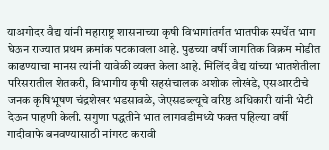याअगोदर वैद्य यांनी महाराष्ट्र शासनाच्या कृषी विभागांतर्गत भातपीक स्पर्धेत भाग घेऊन राज्यात प्रथम क्रमांक पटकावला आहे. पुढच्या वर्षी जागतिक विक्रम मोडीत काढण्याचा मानस त्यांनी यावेळी व्यक्त केला आहे. मिलिंद वैद्य यांच्या भातशेतीला परिसरातील शेतकरी, विभागीय कृषी सहसंचालक अशोक लोखंडे, एसआरटीचे जनक कृषिभूषण चंद्रशेखर भडसावळे, जेएसडब्ल्यूचे वरिष्ठ अधिकारी यांनी भेटी देऊन पाहणी केली. सगुणा पद्धतीने भात लागवडीमध्ये फक्त पहिल्या वर्षी गादीवाफे बनवण्यासाठी नांगरट करावी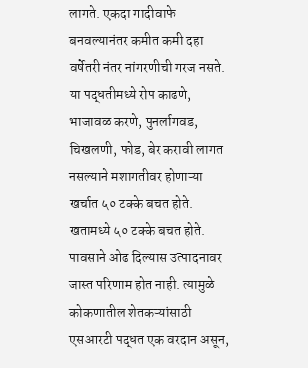लागते. एकदा गादीवाफे बनवल्यानंतर कमीत कमी दहा वर्षेतरी नंतर नांगरणीची गरज नसते. या पद्धतीमध्ये रोप काढणे, भाजावळ करणे, पुनर्लागवड, चिखलणी, फोड, बेर करावी लागत नसल्याने मशागतीवर होणाऱ्या खर्चात ५० टक्के बचत होते. खतामध्ये ५० टक्के बचत होते. पावसाने ओढ दिल्यास उत्पादनावर जास्त परिणाम होत नाही. त्यामुळे कोकणातील शेतकऱ्यांसाठी एसआरटी पद्धत एक वरदान असून,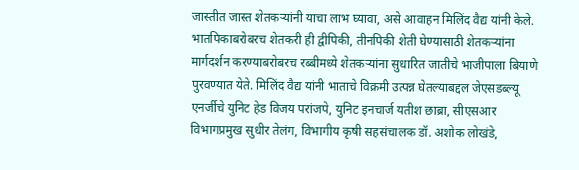जास्तीत जास्त शेतकऱ्यांनी याचा लाभ घ्यावा, असे आवाहन मिलिंद वैद्य यांनी केले. भातपिकाबरोबरच शेतकरी ही द्वीपिकी, तीनपिकी शेती घेण्यासाठी शेतकऱ्यांना मार्गदर्शन करण्याबरोबरच रब्बीमध्ये शेतकऱ्यांना सुधारित जातीचे भाजीपाला बियाणे पुरवण्यात येते. मिलिंद वैद्य यांनी भाताचे विक्रमी उत्पन्न घेतल्याबद्दल जेएसडब्ल्यू एनर्जीचे युनिट हेड विजय परांजपे, युनिट इनचार्ज यतीश छाब्रा, सीएसआर विभागप्रमुख सुधीर तेलंग, विभागीय कृषी सहसंचालक डॉ. अशोक लोखंडे,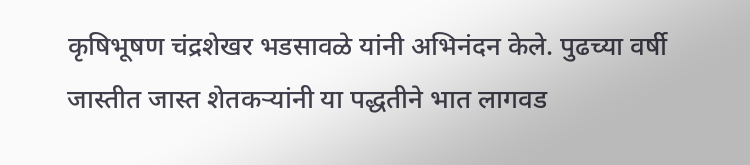कृषिभूषण चंद्रशेखर भडसावळे यांनी अभिनंदन केले. पुढच्या वर्षी जास्तीत जास्त शेतकऱ्यांनी या पद्धतीने भात लागवड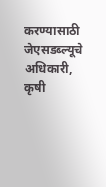करण्यासाठी जेएसडब्ल्यूचे अधिकारी, कृषी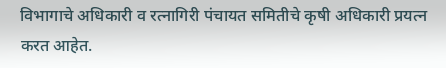विभागाचे अधिकारी व रत्नागिरी पंचायत समितीचे कृषी अधिकारी प्रयत्न करत आहेत.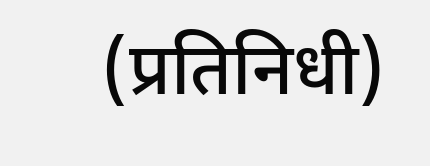(प्रतिनिधी)